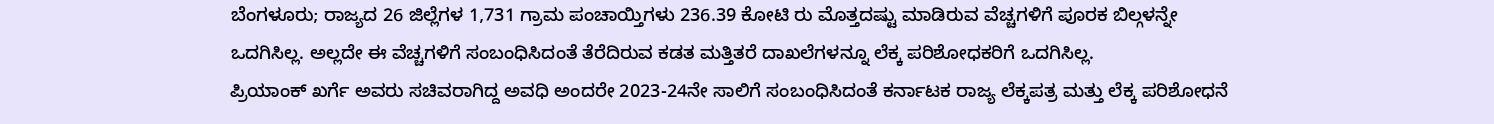ಬೆಂಗಳೂರು; ರಾಜ್ಯದ 26 ಜಿಲ್ಲೆಗಳ 1,731 ಗ್ರಾಮ ಪಂಚಾಯ್ತಿಗಳು 236.39 ಕೋಟಿ ರು ಮೊತ್ತದಷ್ಟು ಮಾಡಿರುವ ವೆಚ್ಚಗಳಿಗೆ ಪೂರಕ ಬಿಲ್ಗಳನ್ನೇ ಒದಗಿಸಿಲ್ಲ. ಅಲ್ಲದೇ ಈ ವೆಚ್ಚಗಳಿಗೆ ಸಂಬಂಧಿಸಿದಂತೆ ತೆರೆದಿರುವ ಕಡತ ಮತ್ತಿತರೆ ದಾಖಲೆಗಳನ್ನೂ ಲೆಕ್ಕ ಪರಿಶೋಧಕರಿಗೆ ಒದಗಿಸಿಲ್ಲ.
ಪ್ರಿಯಾಂಕ್ ಖರ್ಗೆ ಅವರು ಸಚಿವರಾಗಿದ್ದ ಅವಧಿ ಅಂದರೇ 2023-24ನೇ ಸಾಲಿಗೆ ಸಂಬಂಧಿಸಿದಂತೆ ಕರ್ನಾಟಕ ರಾಜ್ಯ ಲೆಕ್ಕಪತ್ರ ಮತ್ತು ಲೆಕ್ಕ ಪರಿಶೋಧನೆ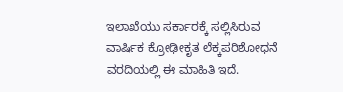ಇಲಾಖೆಯು ಸರ್ಕಾರಕ್ಕೆ ಸಲ್ಲಿಸಿರುವ ವಾರ್ಷಿಕ ಕ್ರೋಢೀಕೃತ ಲೆಕ್ಕಪರಿಶೋಧನೆ ವರದಿಯಲ್ಲಿ ಈ ಮಾಹಿತಿ ಇದೆ.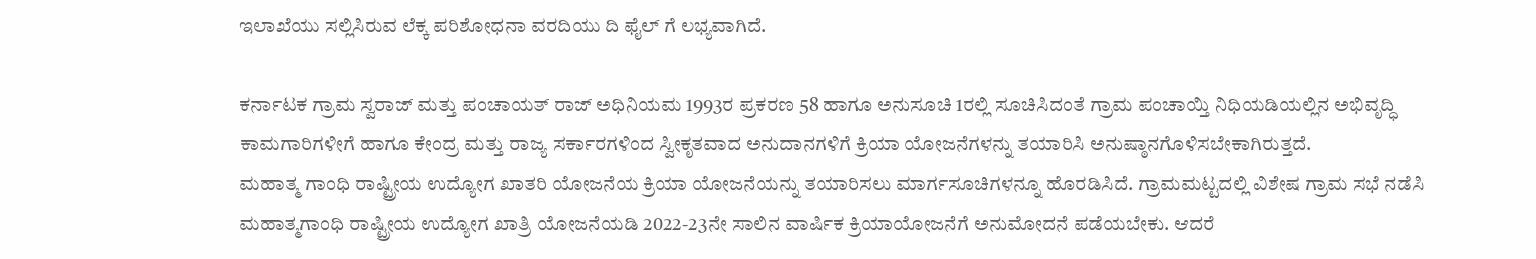ಇಲಾಖೆಯು ಸಲ್ಲಿಸಿರುವ ಲೆಕ್ಕ ಪರಿಶೋಧನಾ ವರದಿಯು ದಿ ಫೈಲ್ ಗೆ ಲಭ್ಯವಾಗಿದೆ.

ಕರ್ನಾಟಕ ಗ್ರಾಮ ಸ್ವರಾಜ್ ಮತ್ತು ಪಂಚಾಯತ್ ರಾಜ್ ಅಧಿನಿಯಮ 1993ರ ಪ್ರಕರಣ 58 ಹಾಗೂ ಅನುಸೂಚಿ 1ರಲ್ಲಿ ಸೂಚಿಸಿದಂತೆ ಗ್ರಾಮ ಪಂಚಾಯ್ತಿ ನಿಧಿಯಡಿಯಲ್ಲಿನ ಅಭಿವೃದ್ಧಿ ಕಾಮಗಾರಿಗಳೀಗೆ ಹಾಗೂ ಕೇಂದ್ರ ಮತ್ತು ರಾಜ್ಯ ಸರ್ಕಾರಗಳಿಂದ ಸ್ವೀಕೃತವಾದ ಅನುದಾನಗಳಿಗೆ ಕ್ರಿಯಾ ಯೋಜನೆಗಳನ್ನು ತಯಾರಿಸಿ ಅನುಷ್ಠಾನಗೊಳಿಸಬೇಕಾಗಿರುತ್ತದೆ.
ಮಹಾತ್ಮ ಗಾಂಧಿ ರಾಷ್ಟ್ರೀಯ ಉದ್ಯೋಗ ಖಾತರಿ ಯೋಜನೆಯ ಕ್ರಿಯಾ ಯೋಜನೆಯನ್ನು ತಯಾರಿಸಲು ಮಾರ್ಗಸೂಚಿಗಳನ್ನೂ ಹೊರಡಿಸಿದೆ. ಗ್ರಾಮಮಟ್ಟದಲ್ಲಿ ವಿಶೇಷ ಗ್ರಾಮ ಸಭೆ ನಡೆಸಿ ಮಹಾತ್ಮಗಾಂಧಿ ರಾಷ್ಟ್ರೀಯ ಉದ್ಯೋಗ ಖಾತ್ರಿ ಯೋಜನೆಯಡಿ 2022-23ನೇ ಸಾಲಿನ ವಾರ್ಷಿಕ ಕ್ರಿಯಾಯೋಜನೆಗೆ ಅನುಮೋದನೆ ಪಡೆಯಬೇಕು. ಆದರೆ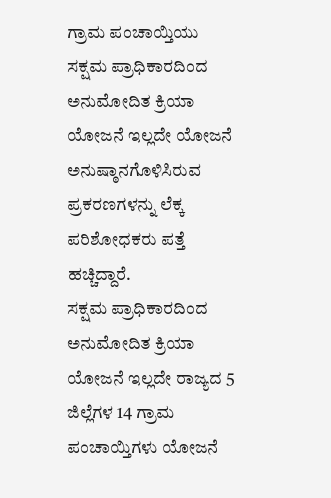ಗ್ರಾಮ ಪಂಚಾಯ್ತಿಯು ಸಕ್ಷಮ ಪ್ರಾಧಿಕಾರದಿಂದ ಅನುಮೋದಿತ ಕ್ರಿಯಾ ಯೋಜನೆ ಇಲ್ಲದೇ ಯೋಜನೆ ಅನುಷ್ಠಾನಗೊಳಿಸಿರುವ ಪ್ರಕರಣಗಳನ್ನು ಲೆಕ್ಕ ಪರಿಶೋಧಕರು ಪತ್ತೆ ಹಚ್ಚಿದ್ದಾರೆ.
ಸಕ್ಷಮ ಪ್ರಾಧಿಕಾರದಿಂದ ಅನುಮೋದಿತ ಕ್ರಿಯಾ ಯೋಜನೆ ಇಲ್ಲದೇ ರಾಜ್ಯದ 5 ಜಿಲ್ಲೆಗಳ 14 ಗ್ರಾಮ ಪಂಚಾಯ್ತಿಗಳು ಯೋಜನೆ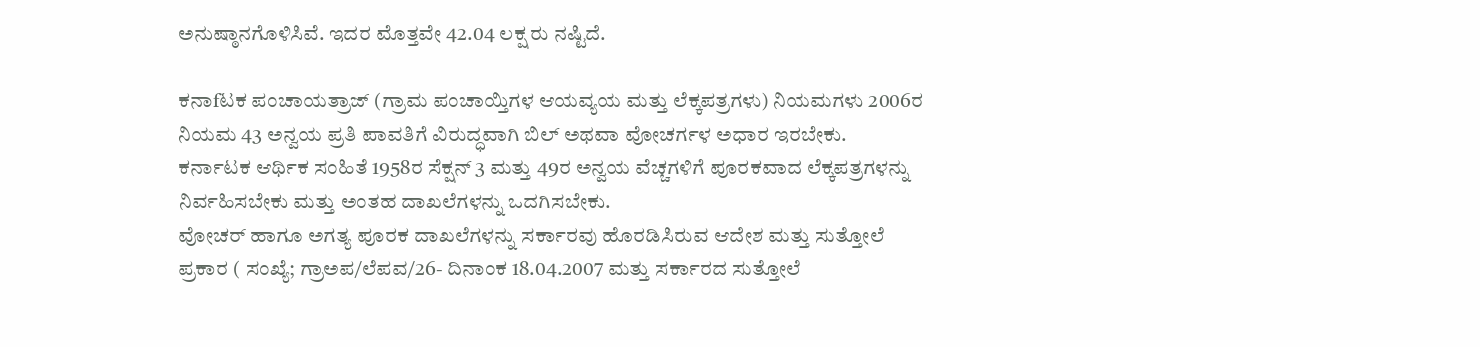ಅನುಷ್ಠಾನಗೊಳಿಸಿವೆ. ಇದರ ಮೊತ್ತವೇ 42.04 ಲಕ್ಷ ರು ನಷ್ಟಿದೆ.

ಕನಾfಟಕ ಪಂಚಾಯತ್ರಾಜ್ (ಗ್ರಾಮ ಪಂಚಾಯ್ತಿಗಳ ಆಯವ್ಯಯ ಮತ್ತು ಲೆಕ್ಕಪತ್ರಗಳು) ನಿಯಮಗಳು 2006ರ ನಿಯಮ 43 ಅನ್ವಯ ಪ್ರತಿ ಪಾವತಿಗೆ ವಿರುದ್ಧವಾಗಿ ಬಿಲ್ ಅಥವಾ ವೋಚರ್ಗಳ ಅಧಾರ ಇರಬೇಕು. ಕರ್ನಾಟಕ ಆರ್ಥಿಕ ಸಂಹಿತೆ 1958ರ ಸೆಕ್ಷನ್ 3 ಮತ್ತು 49ರ ಅನ್ವಯ ವೆಚ್ಚಗಳಿಗೆ ಪೂರಕವಾದ ಲೆಕ್ಕಪತ್ರಗಳನ್ನು ನಿರ್ವಹಿಸಬೇಕು ಮತ್ತು ಅಂತಹ ದಾಖಲೆಗಳನ್ನು ಒದಗಿಸಬೇಕು.
ವೋಚರ್ ಹಾಗೂ ಅಗತ್ಯ ಪೂರಕ ದಾಖಲೆಗಳನ್ನು ಸರ್ಕಾರವು ಹೊರಡಿಸಿರುವ ಆದೇಶ ಮತ್ತು ಸುತ್ತೋಲೆ ಪ್ರಕಾರ ( ಸಂಖ್ಯೆ; ಗ್ರಾಅಪ/ಲೆಪವ/26- ದಿನಾಂಕ 18.04.2007 ಮತ್ತು ಸರ್ಕಾರದ ಸುತ್ತೋಲೆ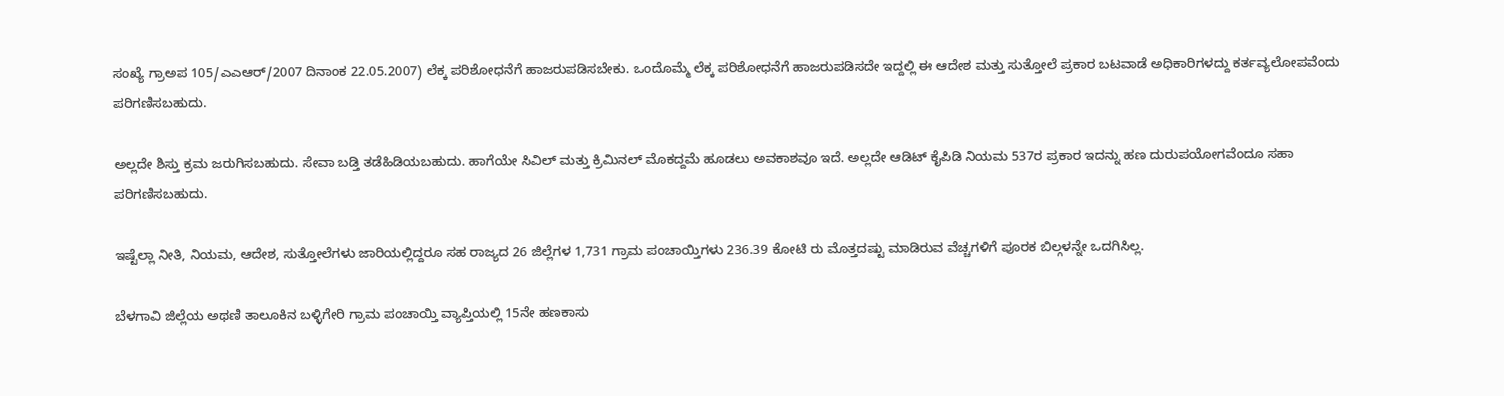ಸಂಖ್ಯೆ ಗ್ರಾಅಪ 105/ಎಎಆರ್/2007 ದಿನಾಂಕ 22.05.2007) ಲೆಕ್ಕ ಪರಿಶೋಧನೆಗೆ ಹಾಜರುಪಡಿಸಬೇಕು. ಒಂದೊಮ್ಮೆ ಲೆಕ್ಕ ಪರಿಶೋಧನೆಗೆ ಹಾಜರುಪಡಿಸದೇ ಇದ್ದಲ್ಲಿ ಈ ಆದೇಶ ಮತ್ತು ಸುತ್ತೋಲೆ ಪ್ರಕಾರ ಬಟವಾಡೆ ಅಧಿಕಾರಿಗಳದ್ದು ಕರ್ತವ್ಯಲೋಪವೆಂದು ಪರಿಗಣಿಸಬಹುದು.

ಅಲ್ಲದೇ ಶಿಸ್ತು ಕ್ರಮ ಜರುಗಿಸಬಹುದು. ಸೇವಾ ಬಡ್ತಿ ತಡೆಹಿಡಿಯಬಹುದು. ಹಾಗೆಯೇ ಸಿವಿಲ್ ಮತ್ತು ಕ್ರಿಮಿನಲ್ ಮೊಕದ್ದಮೆ ಹೂಡಲು ಅವಕಾಶವೂ ಇದೆ. ಅಲ್ಲದೇ ಆಡಿಟ್ ಕೈಪಿಡಿ ನಿಯಮ 537ರ ಪ್ರಕಾರ ಇದನ್ನು ಹಣ ದುರುಪಯೋಗವೆಂದೂ ಸಹಾ ಪರಿಗಣಿಸಬಹುದು.

ಇಷ್ಟೆಲ್ಲಾ ನೀತಿ, ನಿಯಮ, ಆದೇಶ, ಸುತ್ತೋಲೆಗಳು ಜಾರಿಯಲ್ಲಿದ್ದರೂ ಸಹ ರಾಜ್ಯದ 26 ಜಿಲ್ಲೆಗಳ 1,731 ಗ್ರಾಮ ಪಂಚಾಯ್ತಿಗಳು 236.39 ಕೋಟಿ ರು ಮೊತ್ತದಷ್ಟು ಮಾಡಿರುವ ವೆಚ್ಚಗಳಿಗೆ ಪೂರಕ ಬಿಲ್ಗಳನ್ನೇ ಒದಗಿಸಿಲ್ಲ.

ಬೆಳಗಾವಿ ಜಿಲ್ಲೆಯ ಅಥಣಿ ತಾಲೂಕಿನ ಬಳ್ಳಿಗೇರಿ ಗ್ರಾಮ ಪಂಚಾಯ್ತಿ ವ್ಯಾಪ್ತಿಯಲ್ಲಿ 15ನೇ ಹಣಕಾಸು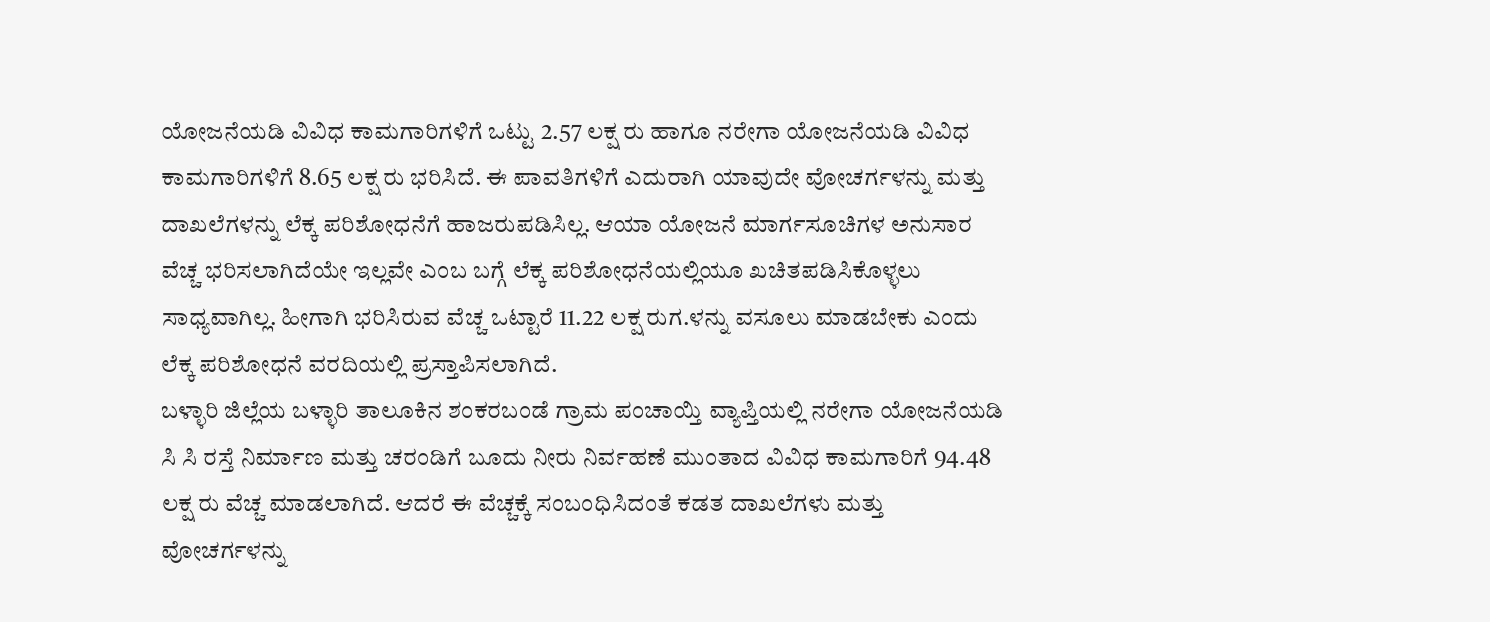ಯೋಜನೆಯಡಿ ವಿವಿಧ ಕಾಮಗಾರಿಗಳಿಗೆ ಒಟ್ಟು 2.57 ಲಕ್ಷ ರು ಹಾಗೂ ನರೇಗಾ ಯೋಜನೆಯಡಿ ವಿವಿಧ ಕಾಮಗಾರಿಗಳಿಗೆ 8.65 ಲಕ್ಷ ರು ಭರಿಸಿದೆ. ಈ ಪಾವತಿಗಳಿಗೆ ಎದುರಾಗಿ ಯಾವುದೇ ವೋಚರ್ಗಳನ್ನು ಮತ್ತು ದಾಖಲೆಗಳನ್ನು ಲೆಕ್ಕ ಪರಿಶೋಧನೆಗೆ ಹಾಜರುಪಡಿಸಿಲ್ಲ. ಆಯಾ ಯೋಜನೆ ಮಾರ್ಗಸೂಚಿಗಳ ಅನುಸಾರ ವೆಚ್ಚ ಭರಿಸಲಾಗಿದೆಯೇ ಇಲ್ಲವೇ ಎಂಬ ಬಗ್ಗೆ ಲೆಕ್ಕ ಪರಿಶೋಧನೆಯಲ್ಲಿಯೂ ಖಚಿತಪಡಿಸಿಕೊಳ್ಳಲು ಸಾಧ್ಯವಾಗಿಲ್ಲ. ಹೀಗಾಗಿ ಭರಿಸಿರುವ ವೆಚ್ಚ ಒಟ್ಟಾರೆ 11.22 ಲಕ್ಷ ರುಗ.ಳನ್ನು ವಸೂಲು ಮಾಡಬೇಕು ಎಂದು ಲೆಕ್ಕ ಪರಿಶೋಧನೆ ವರದಿಯಲ್ಲಿ ಪ್ರಸ್ತಾಪಿಸಲಾಗಿದೆ.
ಬಳ್ಳಾರಿ ಜಿಲ್ಲೆಯ ಬಳ್ಳಾರಿ ತಾಲೂಕಿನ ಶಂಕರಬಂಡೆ ಗ್ರಾಮ ಪಂಚಾಯ್ತಿ ವ್ಯಾಪ್ತಿಯಲ್ಲಿ ನರೇಗಾ ಯೋಜನೆಯಡಿ ಸಿ ಸಿ ರಸ್ತೆ ನಿರ್ಮಾಣ ಮತ್ತು ಚರಂಡಿಗೆ ಬೂದು ನೀರು ನಿರ್ವಹಣೆ ಮುಂತಾದ ವಿವಿಧ ಕಾಮಗಾರಿಗೆ 94.48 ಲಕ್ಷ ರು ವೆಚ್ಚ ಮಾಡಲಾಗಿದೆ. ಆದರೆ ಈ ವೆಚ್ಚಕ್ಕೆ ಸಂಬಂಧಿಸಿದಂತೆ ಕಡತ ದಾಖಲೆಗಳು ಮತ್ತು ವೋಚರ್ಗಳನ್ನು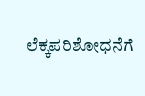ಲೆಕ್ಕಪರಿಶೋಧನೆಗೆ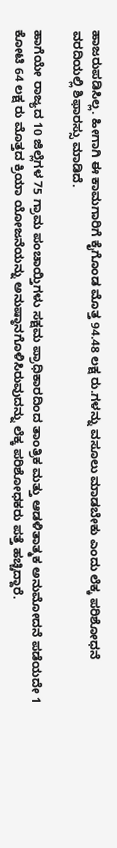ಹಾಜರುಪಡಿಸಿಲ್ಲ. ಹೀಗಾಗಿ ಈ ಕಾಮಗಾರಿಗೆ ಕೈಗೊಂಡ ಮೊತ್ತ 94.48 ಲಕ್ಷ ರು.ಗಳನ್ನು ವಸೂಲು ಮಾಡಬೇಕು ಎಂದು ಲೆಕ್ಕ ಪರಿಶೋಧನೆ ವರದಿಯಲ್ಲಿ ಶಿಫಾರಸ್ಸು ಮಾಡಿದೆ.

ಹಾಗೆಯೇ ರಾಜ್ಯದ 10 ಜಿಲ್ಲೆಗಳ 75 ಗ್ರಾಮ ಪಂಚಾಯ್ತಿಗಳು ಸಕ್ಷಮ ಪ್ರಾಧಿಕಾರದಿಂದ ತಾಂತ್ರಿಕ ಮತ್ತು ಆಡಳಿತಾತ್ಮಕ ಅನುಮೋದನೆ ಪಡೆಯದೇ 1 ಕೋಟಿ 64 ಲಕ್ಷ ರು ಮೊತ್ತದ ಕ್ರಿಯಾ ಯೋಜನೆಯನ್ನು ಅನುಷ್ಠಾನಗೊಳಿಸಿರುವುದನ್ನು ಲೆಕ್ಕ ಪರಿಶೋಧಕರು ಪತ್ತೆ ಹಚ್ಚಿದ್ದಾರೆ.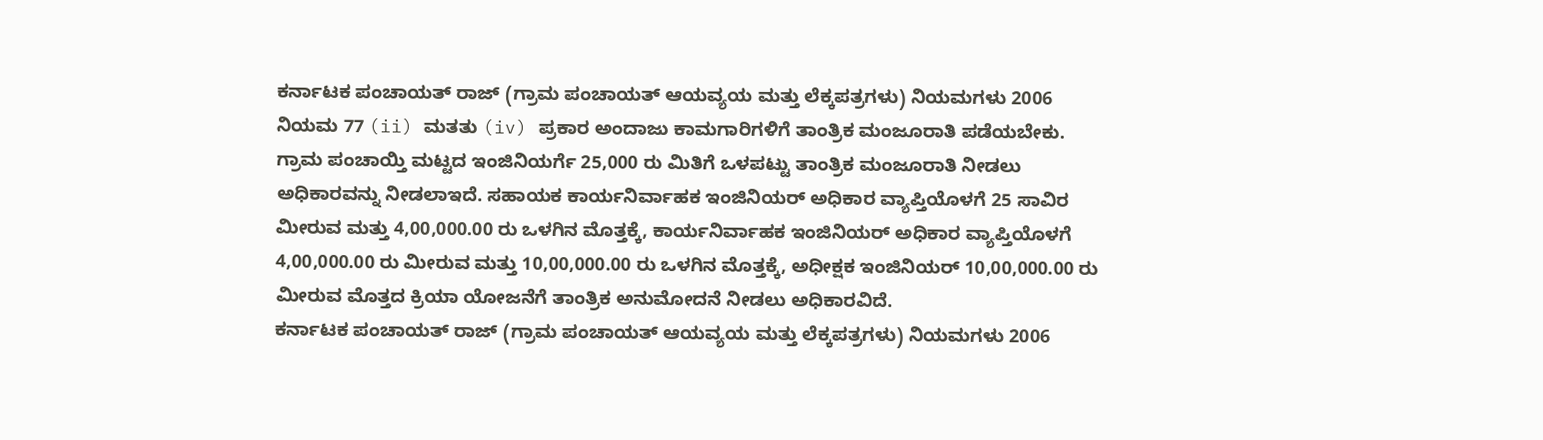ಕರ್ನಾಟಕ ಪಂಚಾಯತ್ ರಾಜ್ (ಗ್ರಾಮ ಪಂಚಾಯತ್ ಆಯವ್ಯಯ ಮತ್ತು ಲೆಕ್ಕಪತ್ರಗಳು) ನಿಯಮಗಳು 2006 ನಿಯಮ 77 (ii) ಮತತು (iv) ಪ್ರಕಾರ ಅಂದಾಜು ಕಾಮಗಾರಿಗಳಿಗೆ ತಾಂತ್ರಿಕ ಮಂಜೂರಾತಿ ಪಡೆಯಬೇಕು. ಗ್ರಾಮ ಪಂಚಾಯ್ತಿ ಮಟ್ಟದ ಇಂಜಿನಿಯರ್ಗೆ 25,000 ರು ಮಿತಿಗೆ ಒಳಪಟ್ಟು ತಾಂತ್ರಿಕ ಮಂಜೂರಾತಿ ನೀಡಲು ಅಧಿಕಾರವನ್ನು ನೀಡಲಾಇದೆ. ಸಹಾಯಕ ಕಾರ್ಯನಿರ್ವಾಹಕ ಇಂಜಿನಿಯರ್ ಅಧಿಕಾರ ವ್ಯಾಪ್ತಿಯೊಳಗೆ 25 ಸಾವಿರ ಮೀರುವ ಮತ್ತು 4,00,000.00 ರು ಒಳಗಿನ ಮೊತ್ತಕ್ಕೆ, ಕಾರ್ಯನಿರ್ವಾಹಕ ಇಂಜಿನಿಯರ್ ಅಧಿಕಾರ ವ್ಯಾಪ್ತಿಯೊಳಗೆ 4,00,000.00 ರು ಮೀರುವ ಮತ್ತು 10,00,000.00 ರು ಒಳಗಿನ ಮೊತ್ತಕ್ಕೆ, ಅಧೀಕ್ಷಕ ಇಂಜಿನಿಯರ್ 10,00,000.00 ರು ಮೀರುವ ಮೊತ್ತದ ಕ್ರಿಯಾ ಯೋಜನೆಗೆ ತಾಂತ್ರಿಕ ಅನುಮೋದನೆ ನೀಡಲು ಅಧಿಕಾರವಿದೆ.
ಕರ್ನಾಟಕ ಪಂಚಾಯತ್ ರಾಜ್ (ಗ್ರಾಮ ಪಂಚಾಯತ್ ಆಯವ್ಯಯ ಮತ್ತು ಲೆಕ್ಕಪತ್ರಗಳು) ನಿಯಮಗಳು 2006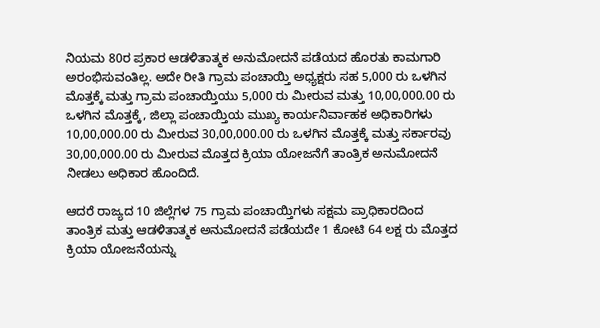ನಿಯಮ 80ರ ಪ್ರಕಾರ ಆಡಳಿತಾತ್ಮಕ ಅನುಮೋದನೆ ಪಡೆಯದ ಹೊರತು ಕಾಮಗಾರಿ ಅರಂಭಿಸುವಂತಿಲ್ಲ. ಅದೇ ರೀತಿ ಗ್ರಾಮ ಪಂಚಾಯ್ತಿ ಅಧ್ಯಕ್ಷರು ಸಹ 5,000 ರು ಒಳಗಿನ ಮೊತ್ತಕ್ಕೆ ಮತ್ತು ಗ್ರಾಮ ಪಂಚಾಯ್ತಿಯು 5,000 ರು ಮೀರುವ ಮತ್ತು 10,00,000.00 ರು ಒಳಗಿನ ಮೊತ್ತಕ್ಕೆ, ಜಿಲ್ಲಾ ಪಂಚಾಯ್ತಿಯ ಮುಖ್ಯ ಕಾರ್ಯನಿರ್ವಾಹಕ ಅಧಿಕಾರಿಗಳು 10,00,000.00 ರು ಮೀರುವ 30,00,000.00 ರು ಒಳಗಿನ ಮೊತ್ತಕ್ಕೆ ಮತ್ತು ಸರ್ಕಾರವು 30,00,000.00 ರು ಮೀರುವ ಮೊತ್ತದ ಕ್ರಿಯಾ ಯೋಜನೆಗೆ ತಾಂತ್ರಿಕ ಅನುಮೋದನೆ ನೀಡಲು ಅಧಿಕಾರ ಹೊಂದಿದೆ.

ಆದರೆ ರಾಜ್ಯದ 10 ಜಿಲ್ಲೆಗಳ 75 ಗ್ರಾಮ ಪಂಚಾಯ್ತಿಗಳು ಸಕ್ಷಮ ಪ್ರಾಧಿಕಾರದಿಂದ ತಾಂತ್ರಿಕ ಮತ್ತು ಆಡಳಿತಾತ್ಮಕ ಅನುಮೋದನೆ ಪಡೆಯದೇ 1 ಕೋಟಿ 64 ಲಕ್ಷ ರು ಮೊತ್ತದ ಕ್ರಿಯಾ ಯೋಜನೆಯನ್ನು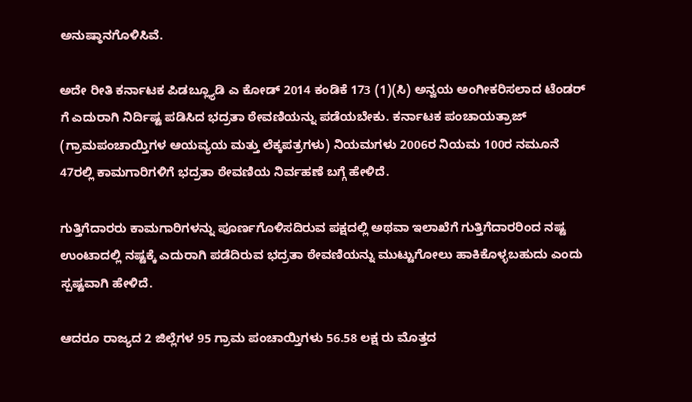ಅನುಷ್ಠಾನಗೊಳಿಸಿವೆ.

ಅದೇ ರೀತಿ ಕರ್ನಾಟಕ ಪಿಡಬ್ಲ್ಯೂಡಿ ಎ ಕೋಡ್ 2014 ಕಂಡಿಕೆ 173 (1)(ಸಿ) ಅನ್ವಯ ಅಂಗೀಕರಿಸಲಾದ ಟೆಂಡರ್ ಗೆ ಎದುರಾಗಿ ನಿರ್ದಿಷ್ಟ ಪಡಿಸಿದ ಭದ್ರತಾ ಠೇವಣಿಯನ್ನು ಪಡೆಯಬೇಕು. ಕರ್ನಾಟಕ ಪಂಚಾಯತ್ರಾಜ್ (ಗ್ರಾಮಪಂಚಾಯ್ತಿಗಳ ಆಯವ್ಯಯ ಮತ್ತು ಲೆಕ್ಕಪತ್ರಗಳು) ನಿಯಮಗಳು 2006ರ ನಿಯಮ 100ರ ನಮೂನೆ 47ರಲ್ಲಿ ಕಾಮಗಾರಿಗಳಿಗೆ ಭದ್ರತಾ ಠೇವಣಿಯ ನಿರ್ವಹಣೆ ಬಗ್ಗೆ ಹೇಳಿದೆ.

ಗುತ್ತಿಗೆದಾರರು ಕಾಮಗಾರಿಗಳನ್ನು ಪೂರ್ಣಗೊಳಿಸದಿರುವ ಪಕ್ಷದಲ್ಲಿ ಅಥವಾ ಇಲಾಖೆಗೆ ಗುತ್ತಿಗೆದಾರರಿಂದ ನಷ್ಟ ಉಂಟಾದಲ್ಲಿ ನಷ್ಟಕ್ಕೆ ಎದುರಾಗಿ ಪಡೆದಿರುವ ಭದ್ರತಾ ಠೇವಣಿಯನ್ನು ಮುಟ್ಟುಗೋಲು ಹಾಕಿಕೊಳ್ಳಬಹುದು ಎಂದು ಸ್ಪಷ್ಟವಾಗಿ ಹೇಳಿದೆ.

ಆದರೂ ರಾಜ್ಯದ 2 ಜಿಲ್ಲೆಗಳ 95 ಗ್ರಾಮ ಪಂಚಾಯ್ತಿಗಳು 56.58 ಲಕ್ಷ ರು ಮೊತ್ತದ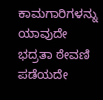ಕಾಮಗಾರಿಗಳನ್ನು ಯಾವುದೇ ಭದ್ರತಾ ಠೇವಣಿ ಪಡೆಯದೇ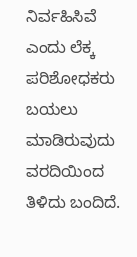ನಿರ್ವಹಿಸಿವೆ ಎಂದು ಲೆಕ್ಕ ಪರಿಶೋಧಕರು ಬಯಲು ಮಾಡಿರುವುದು ವರದಿಯಿಂದ ತಿಳಿದು ಬಂದಿದೆ.